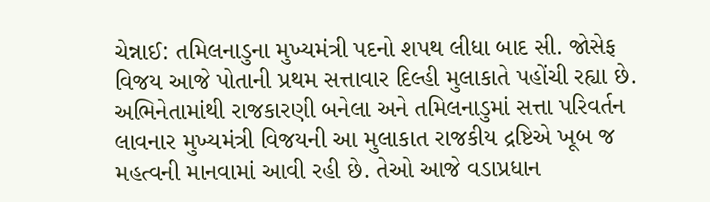ચેન્નાઈ: તમિલનાડુના મુખ્યમંત્રી પદનો શપથ લીધા બાદ સી. જોસેફ વિજય આજે પોતાની પ્રથમ સત્તાવાર દિલ્હી મુલાકાતે પહોંચી રહ્યા છે. અભિનેતામાંથી રાજકારણી બનેલા અને તમિલનાડુમાં સત્તા પરિવર્તન લાવનાર મુખ્યમંત્રી વિજયની આ મુલાકાત રાજકીય દ્રષ્ટિએ ખૂબ જ મહત્વની માનવામાં આવી રહી છે. તેઓ આજે વડાપ્રધાન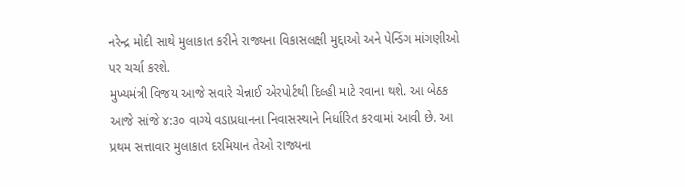નરેન્દ્ર મોદી સાથે મુલાકાત કરીને રાજ્યના વિકાસલક્ષી મુદ્દાઓ અને પેન્ડિંગ માંગણીઓ પર ચર્ચા કરશે.
મુખ્યમંત્રી વિજય આજે સવારે ચેન્નાઈ એરપોર્ટથી દિલ્હી માટે રવાના થશે. આ બેઠક આજે સાંજે ૪:૩૦ વાગ્યે વડાપ્રધાનના નિવાસસ્થાને નિર્ધારિત કરવામાં આવી છે. આ પ્રથમ સત્તાવાર મુલાકાત દરમિયાન તેઓ રાજ્યના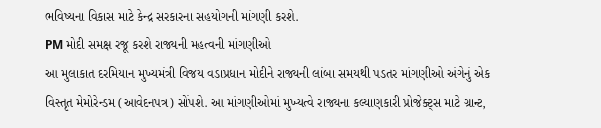ભવિષ્યના વિકાસ માટે કેન્દ્ર સરકારના સહયોગની માંગણી કરશે.
PM મોદી સમક્ષ રજૂ કરશે રાજ્યની મહત્વની માંગણીઓ
આ મુલાકાત દરમિયાન મુખ્યમંત્રી વિજય વડાપ્રધાન મોદીને રાજ્યની લાંબા સમયથી પડતર માંગણીઓ અંગેનું એક વિસ્તૃત મેમોરેન્ડમ (આવેદનપત્ર) સોંપશે. આ માંગણીઓમાં મુખ્યત્વે રાજ્યના કલ્યાણકારી પ્રોજેક્ટ્સ માટે ગ્રાન્ટ,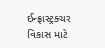ઈન્ફ્રાસ્ટ્રક્ચર વિકાસ માટે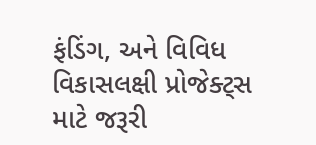ફંડિંગ, અને વિવિધ વિકાસલક્ષી પ્રોજેક્ટ્સ માટે જરૂરી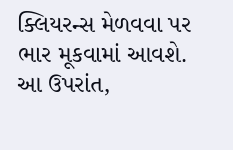ક્લિયરન્સ મેળવવા પર ભાર મૂકવામાં આવશે. આ ઉપરાંત,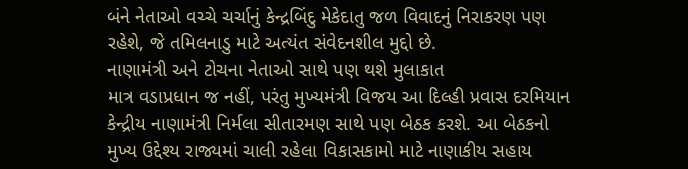બંને નેતાઓ વચ્ચે ચર્ચાનું કેન્દ્રબિંદુ મેકેદાતુ જળ વિવાદનું નિરાકરણ પણ રહેશે, જે તમિલનાડુ માટે અત્યંત સંવેદનશીલ મુદ્દો છે.
નાણામંત્રી અને ટોચના નેતાઓ સાથે પણ થશે મુલાકાત
માત્ર વડાપ્રધાન જ નહીં, પરંતુ મુખ્યમંત્રી વિજય આ દિલ્હી પ્રવાસ દરમિયાન કેન્દ્રીય નાણામંત્રી નિર્મલા સીતારમણ સાથે પણ બેઠક કરશે. આ બેઠકનો મુખ્ય ઉદ્દેશ્ય રાજ્યમાં ચાલી રહેલા વિકાસકામો માટે નાણાકીય સહાય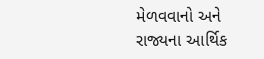મેળવવાનો અને રાજ્યના આર્થિક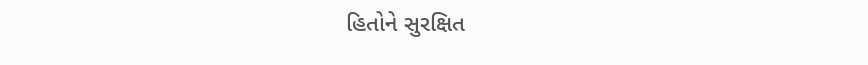હિતોને સુરક્ષિત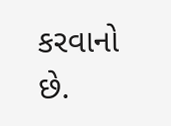કરવાનો છે.